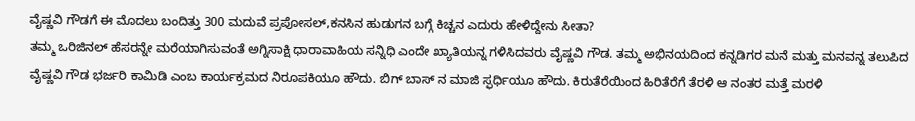ವೈಷ್ಣವಿ ಗೌಡಗೆ ಈ ಮೊದಲು ಬಂದಿತ್ತು 300 ಮದುವೆ ಪ್ರಪೋಸಲ್,ಕನಸಿನ ಹುಡುಗನ ಬಗ್ಗೆ ಕಿಚ್ಚನ ಎದುರು ಹೇಳಿದ್ದೇನು ಸೀತಾ?
ತಮ್ಮ ಒರಿಜಿನಲ್ ಹೆಸರನ್ನೇ ಮರೆಯಾಗಿಸುವಂತೆ ಅಗ್ನಿಸಾಕ್ಷಿ ಧಾರಾವಾಹಿಯ ಸನ್ನಿಧಿ ಎಂದೇ ಖ್ಯಾತಿಯನ್ನ ಗಳಿಸಿದವರು ವೈಷ್ಣವಿ ಗೌಡ. ತಮ್ಮ ಅಭಿನಯದಿಂದ ಕನ್ನಡಿಗರ ಮನೆ ಮತ್ತು ಮನವನ್ನ ತಲುಪಿದ ವೈಷ್ಣವಿ ಗೌಡ ಭರ್ಜರಿ ಕಾಮಿಡಿ ಎಂಬ ಕಾರ್ಯಕ್ರಮದ ನಿರೂಪಕಿಯೂ ಹೌದು. ಬಿಗ್ ಬಾಸ್ ನ ಮಾಜಿ ಸ್ಫರ್ಧಿಯೂ ಹೌದು. ಕಿರುತೆರೆಯಿಂದ ಹಿರಿತೆರೆಗೆ ತೆರಳಿ ಆ ನಂತರ ಮತ್ತೆ ಮರಳಿ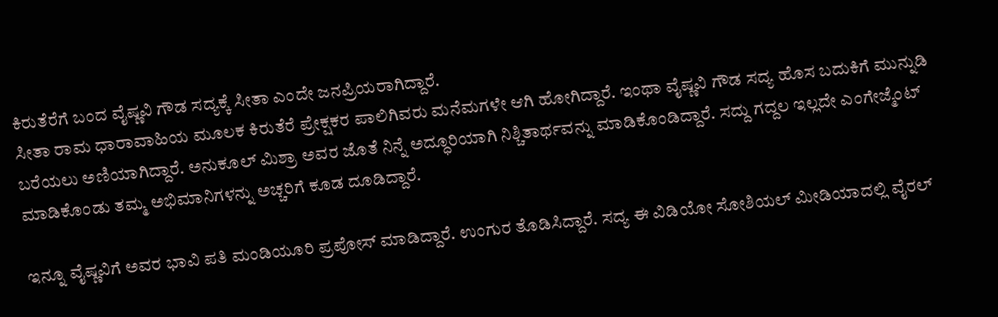ಕಿರುತೆರೆಗೆ ಬಂದ ವೈಷ್ಣವಿ ಗೌಡ ಸದ್ಯಕ್ಕೆ ಸೀತಾ ಎಂದೇ ಜನಪ್ರಿಯರಾಗಿದ್ದಾರೆ.
ಸೀತಾ ರಾಮ ಧಾರಾವಾಹಿಯ ಮೂಲಕ ಕಿರುತೆರೆ ಪ್ರೇಕ್ಷಕರ ಪಾಲಿಗಿವರು ಮನೆಮಗಳೇ ಆಗಿ ಹೋಗಿದ್ದಾರೆ. ಇಂಥಾ ವೈಷ್ಣವಿ ಗೌಡ ಸದ್ಯ ಹೊಸ ಬದುಕಿಗೆ ಮುನ್ನುಡಿ ಬರೆಯಲು ಅಣಿಯಾಗಿದ್ದಾರೆ. ಅನುಕೂಲ್ ಮಿಶ್ರಾ ಅವರ ಜೊತೆ ನಿನ್ನೆ ಅದ್ಧೂರಿಯಾಗಿ ನಿಶ್ಚಿತಾರ್ಥವನ್ನು ಮಾಡಿಕೊಂಡಿದ್ದಾರೆ. ಸದ್ದು ಗದ್ದಲ ಇಲ್ಲದೇ ಎಂಗೇಜ್ಮೆಂಟ್ ಮಾಡಿಕೊಂಡು ತಮ್ಮ ಅಭಿಮಾನಿಗಳನ್ನು ಅಚ್ಚರಿಗೆ ಕೂಡ ದೂಡಿದ್ದಾರೆ.

ಇನ್ನೂ ವೈಷ್ಣವಿಗೆ ಅವರ ಭಾವಿ ಪತಿ ಮಂಡಿಯೂರಿ ಪ್ರಪೋಸ್ ಮಾಡಿದ್ದಾರೆ. ಉಂಗುರ ತೊಡಿಸಿದ್ದಾರೆ. ಸದ್ಯ ಈ ವಿಡಿಯೋ ಸೋಶಿಯಲ್ ಮೀಡಿಯಾದಲ್ಲಿ ವೈರಲ್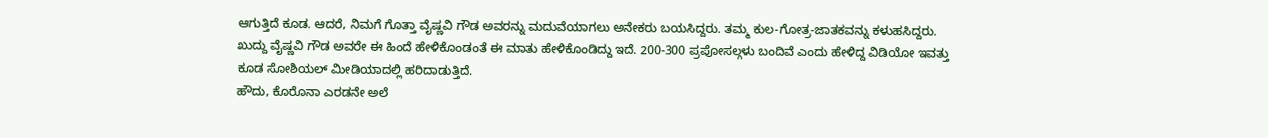ಆಗುತ್ತಿದೆ ಕೂಡ. ಆದರೆ, ನಿಮಗೆ ಗೊತ್ತಾ ವೈಷ್ಣವಿ ಗೌಡ ಅವರನ್ನು ಮದುವೆಯಾಗಲು ಅನೇಕರು ಬಯಸಿದ್ದರು. ತಮ್ಮ ಕುಲ-ಗೋತ್ರ-ಜಾತಕವನ್ನು ಕಳುಹಸಿದ್ದರು. ಖುದ್ದು ವೈಷ್ಣವಿ ಗೌಡ ಅವರೇ ಈ ಹಿಂದೆ ಹೇಳಿಕೊಂಡಂತೆ ಈ ಮಾತು ಹೇಳಿಕೊಂಡಿದ್ದು ಇದೆ. 200-300 ಪ್ರಪೋಸಲ್ಗಳು ಬಂದಿವೆ ಎಂದು ಹೇಳಿದ್ದ ವಿಡಿಯೋ ಇವತ್ತು ಕೂಡ ಸೋಶಿಯಲ್ ಮೀಡಿಯಾದಲ್ಲಿ ಹರಿದಾಡುತ್ತಿದೆ.
ಹೌದು, ಕೊರೊನಾ ಎರಡನೇ ಅಲೆ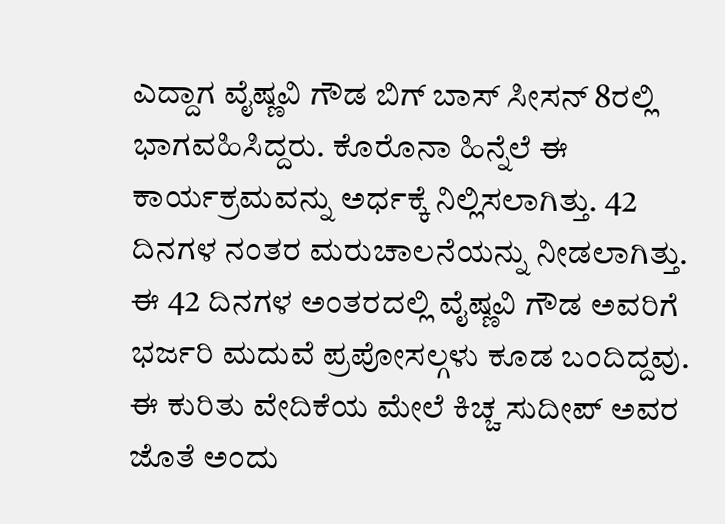ಎದ್ದಾಗ ವೈಷ್ಣವಿ ಗೌಡ ಬಿಗ್ ಬಾಸ್ ಸೀಸನ್ 8ರಲ್ಲಿ ಭಾಗವಹಿಸಿದ್ದರು. ಕೊರೊನಾ ಹಿನ್ನೆಲೆ ಈ ಕಾರ್ಯಕ್ರಮವನ್ನು ಅರ್ಧಕ್ಕೆ ನಿಲ್ಲಿಸಲಾಗಿತ್ತು. 42 ದಿನಗಳ ನಂತರ ಮರುಚಾಲನೆಯನ್ನು ನೀಡಲಾಗಿತ್ತು. ಈ 42 ದಿನಗಳ ಅಂತರದಲ್ಲಿ ವೈಷ್ಣವಿ ಗೌಡ ಅವರಿಗೆ ಭರ್ಜರಿ ಮದುವೆ ಪ್ರಪೋಸಲ್ಗಳು ಕೂಡ ಬಂದಿದ್ದವು.
ಈ ಕುರಿತು ವೇದಿಕೆಯ ಮೇಲೆ ಕಿಚ್ಚ ಸುದೀಪ್ ಅವರ ಜೊತೆ ಅಂದು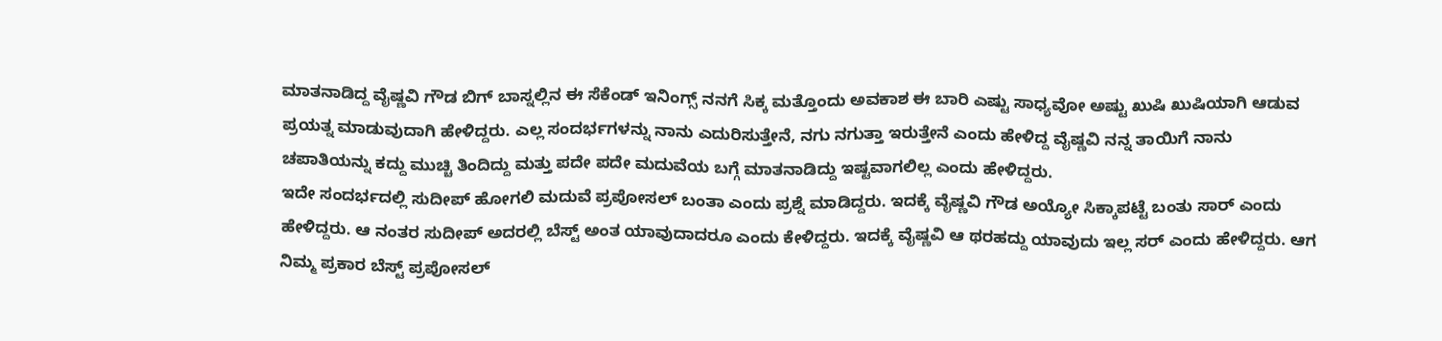ಮಾತನಾಡಿದ್ದ ವೈಷ್ಣವಿ ಗೌಡ ಬಿಗ್ ಬಾಸ್ನಲ್ಲಿನ ಈ ಸೆಕೆಂಡ್ ಇನಿಂಗ್ಸ್ ನನಗೆ ಸಿಕ್ಕ ಮತ್ತೊಂದು ಅವಕಾಶ ಈ ಬಾರಿ ಎಷ್ಟು ಸಾಧ್ಯವೋ ಅಷ್ಟು ಖುಷಿ ಖುಷಿಯಾಗಿ ಆಡುವ ಪ್ರಯತ್ನ ಮಾಡುವುದಾಗಿ ಹೇಳಿದ್ದರು. ಎಲ್ಲ ಸಂದರ್ಭಗಳನ್ನು ನಾನು ಎದುರಿಸುತ್ತೇನೆ, ನಗು ನಗುತ್ತಾ ಇರುತ್ತೇನೆ ಎಂದು ಹೇಳಿದ್ದ ವೈಷ್ಣವಿ ನನ್ನ ತಾಯಿಗೆ ನಾನು ಚಪಾತಿಯನ್ನು ಕದ್ದು ಮುಚ್ಚಿ ತಿಂದಿದ್ದು ಮತ್ತು ಪದೇ ಪದೇ ಮದುವೆಯ ಬಗ್ಗೆ ಮಾತನಾಡಿದ್ದು ಇಷ್ಟವಾಗಲಿಲ್ಲ ಎಂದು ಹೇಳಿದ್ದರು.
ಇದೇ ಸಂದರ್ಭದಲ್ಲಿ ಸುದೀಪ್ ಹೋಗಲಿ ಮದುವೆ ಪ್ರಪೋಸಲ್ ಬಂತಾ ಎಂದು ಪ್ರಶ್ನೆ ಮಾಡಿದ್ದರು. ಇದಕ್ಕೆ ವೈಷ್ಣವಿ ಗೌಡ ಅಯ್ಯೋ ಸಿಕ್ಕಾಪಟ್ಟೆ ಬಂತು ಸಾರ್ ಎಂದು ಹೇಳಿದ್ದರು. ಆ ನಂತರ ಸುದೀಪ್ ಅದರಲ್ಲಿ ಬೆಸ್ಟ್ ಅಂತ ಯಾವುದಾದರೂ ಎಂದು ಕೇಳಿದ್ದರು. ಇದಕ್ಕೆ ವೈಷ್ಣವಿ ಆ ಥರಹದ್ದು ಯಾವುದು ಇಲ್ಲ ಸರ್ ಎಂದು ಹೇಳಿದ್ದರು. ಆಗ ನಿಮ್ಮ ಪ್ರಕಾರ ಬೆಸ್ಟ್ ಪ್ರಪೋಸಲ್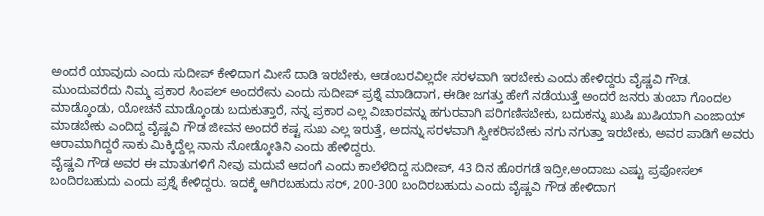ಅಂದರೆ ಯಾವುದು ಎಂದು ಸುದೀಪ್ ಕೇಳಿದಾಗ ಮೀಸೆ ದಾಡಿ ಇರಬೇಕು, ಆಡಂಬರವಿಲ್ಲದೇ ಸರಳವಾಗಿ ಇರಬೇಕು ಎಂದು ಹೇಳಿದ್ದರು ವೈಷ್ಣವಿ ಗೌಡ.
ಮುಂದುವರೆದು ನಿಮ್ಮ ಪ್ರಕಾರ ಸಿಂಪಲ್ ಅಂದರೇನು ಎಂದು ಸುದೀಪ್ ಪ್ರಶ್ನೆ ಮಾಡಿದಾಗ, ಈಡೀ ಜಗತ್ತು ಹೇಗೆ ನಡೆಯುತ್ತೆ ಅಂದರೆ ಜನರು ತುಂಬಾ ಗೊಂದಲ ಮಾಡ್ಕೊಂಡು, ಯೋಚನೆ ಮಾಡ್ಕೊಂಡು ಬದುಕುತ್ತಾರೆ, ನನ್ನ ಪ್ರಕಾರ ಎಲ್ಲ ವಿಚಾರವನ್ನು ಹಗುರವಾಗಿ ಪರಿಗಣಿಸಬೇಕು, ಬದುಕನ್ನು ಖುಷಿ ಖುಷಿಯಾಗಿ ಎಂಜಾಯ್ ಮಾಡಬೇಕು ಎಂದಿದ್ದ ವೈಷ್ಣವಿ ಗೌಡ ಜೀವನ ಅಂದರೆ ಕಷ್ಟ ಸುಖ ಎಲ್ಲ ಇರುತ್ತೆ, ಅದನ್ನು ಸರಳವಾಗಿ ಸ್ವೀಕರಿಸಬೇಕು ನಗು ನಗುತ್ತಾ ಇರಬೇಕು, ಅವರ ಪಾಡಿಗೆ ಅವರು ಆರಾಮಾಗಿದ್ದರೆ ಸಾಕು ಮಿಕ್ಕಿದ್ದೆಲ್ಲ ನಾನು ನೋಡ್ಕೋತಿನಿ ಎಂದು ಹೇಳಿದ್ದರು.
ವೈಷ್ಣವಿ ಗೌಡ ಅವರ ಈ ಮಾತುಗಳಿಗೆ ನೀವು ಮದುವೆ ಆದಂಗೆ ಎಂದು ಕಾಲೆಳೆದಿದ್ದ ಸುದೀಪ್, 43 ದಿನ ಹೊರಗಡೆ ಇದ್ರೀ,ಅಂದಾಜು ಎಷ್ಟು ಪ್ರಪೋಸಲ್ ಬಂದಿರಬಹುದು ಎಂದು ಪ್ರಶ್ನೆ ಕೇಳಿದ್ದರು. ಇದಕ್ಕೆ ಆಗಿರಬಹುದು ಸರ್, 200-300 ಬಂದಿರಬಹುದು ಎಂದು ವೈಷ್ಣವಿ ಗೌಡ ಹೇಳಿದಾಗ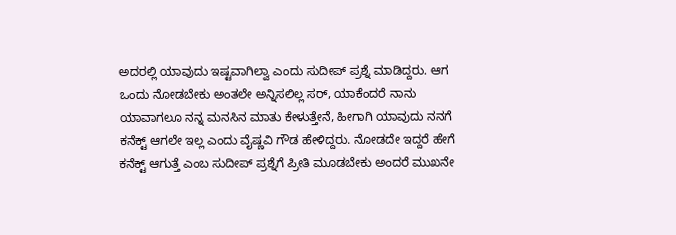ಅದರಲ್ಲಿ ಯಾವುದು ಇಷ್ಟವಾಗಿಲ್ವಾ ಎಂದು ಸುದೀಪ್ ಪ್ರಶ್ನೆ ಮಾಡಿದ್ದರು. ಆಗ ಒಂದು ನೋಡಬೇಕು ಅಂತಲೇ ಅನ್ನಿಸಲಿಲ್ಲ ಸರ್, ಯಾಕೆಂದರೆ ನಾನು ಯಾವಾಗಲೂ ನನ್ನ ಮನಸಿನ ಮಾತು ಕೇಳುತ್ತೇನೆ, ಹೀಗಾಗಿ ಯಾವುದು ನನಗೆ ಕನೆಕ್ಟ್ ಆಗಲೇ ಇಲ್ಲ ಎಂದು ವೈಷ್ಣವಿ ಗೌಡ ಹೇಳಿದ್ದರು. ನೋಡದೇ ಇದ್ದರೆ ಹೇಗೆ ಕನೆಕ್ಟ್ ಆಗುತ್ತೆ ಎಂಬ ಸುದೀಪ್ ಪ್ರಶ್ನೆಗೆ ಪ್ರೀತಿ ಮೂಡಬೇಕು ಅಂದರೆ ಮುಖನೇ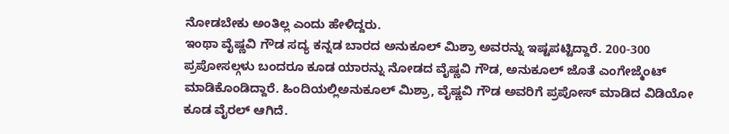ನೋಡಬೇಕು ಅಂತಿಲ್ಲ ಎಂದು ಹೇಳಿದ್ದರು.
ಇಂಥಾ ವೈಷ್ಣವಿ ಗೌಡ ಸದ್ಯ ಕನ್ನಡ ಬಾರದ ಅನುಕೂಲ್ ಮಿಶ್ರಾ ಅವರನ್ನು ಇಷ್ಟಪಟ್ಟಿದ್ದಾರೆ. 200-300 ಪ್ರಪೋಸಲ್ಗಳು ಬಂದರೂ ಕೂಡ ಯಾರನ್ನು ನೋಡದ ವೈಷ್ಣವಿ ಗೌಡ, ಅನುಕೂಲ್ ಜೊತೆ ಎಂಗೇಜ್ಮೆಂಟ್ ಮಾಡಿಕೊಂಡಿದ್ದಾರೆ. ಹಿಂದಿಯಲ್ಲಿಅನುಕೂಲ್ ಮಿಶ್ರಾ, ವೈಷ್ಣವಿ ಗೌಡ ಅವರಿಗೆ ಪ್ರಪೋಸ್ ಮಾಡಿದ ವಿಡಿಯೋ ಕೂಡ ವೈರಲ್ ಆಗಿದೆ.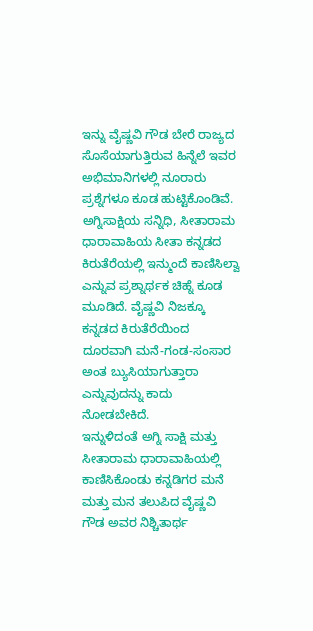ಇನ್ನು ವೈಷ್ಣವಿ ಗೌಡ ಬೇರೆ ರಾಜ್ಯದ ಸೊಸೆಯಾಗುತ್ತಿರುವ ಹಿನ್ನೆಲೆ ಇವರ ಅಭಿಮಾನಿಗಳಲ್ಲಿ ನೂರಾರು ಪ್ರಶ್ನೆಗಳೂ ಕೂಡ ಹುಟ್ಟಿಕೊಂಡಿವೆ. ಅಗ್ನಿಸಾಕ್ಷಿಯ ಸನ್ನಿಧಿ, ಸೀತಾರಾಮ ಧಾರಾವಾಹಿಯ ಸೀತಾ ಕನ್ನಡದ ಕಿರುತೆರೆಯಲ್ಲಿ ಇನ್ಮುಂದೆ ಕಾಣಿಸಿಲ್ವಾ ಎನ್ನುವ ಪ್ರಶ್ನಾರ್ಥಕ ಚಿಹ್ನೆ ಕೂಡ ಮೂಡಿದೆ. ವೈಷ್ಣವಿ ನಿಜಕ್ಕೂ ಕನ್ನಡದ ಕಿರುತೆರೆಯಿಂದ ದೂರವಾಗಿ ಮನೆ-ಗಂಡ-ಸಂಸಾರ ಅಂತ ಬ್ಯುಸಿಯಾಗುತ್ತಾರಾ ಎನ್ನುವುದನ್ನು ಕಾದು ನೋಡಬೇಕಿದೆ.
ಇನ್ನುಳಿದಂತೆ ಅಗ್ನಿ ಸಾಕ್ಷಿ ಮತ್ತು ಸೀತಾರಾಮ ಧಾರಾವಾಹಿಯಲ್ಲಿ ಕಾಣಿಸಿಕೊಂಡು ಕನ್ನಡಿಗರ ಮನೆ ಮತ್ತು ಮನ ತಲುಪಿದ ವೈಷ್ಣವಿ ಗೌಡ ಅವರ ನಿಶ್ಚಿತಾರ್ಥ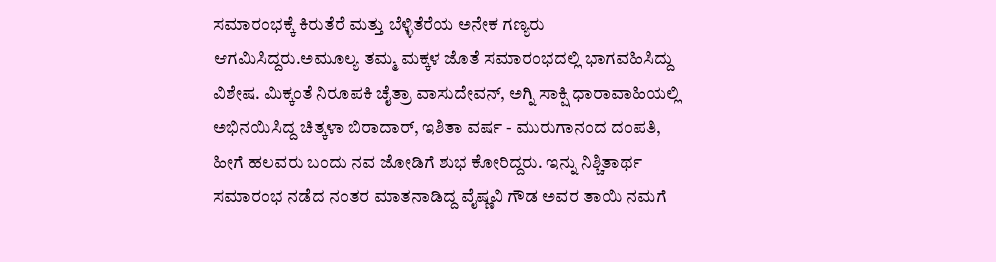ಸಮಾರಂಭಕ್ಕೆ ಕಿರುತೆರೆ ಮತ್ತು ಬೆಳ್ಳಿತೆರೆಯ ಅನೇಕ ಗಣ್ಯರು ಆಗಮಿಸಿದ್ದರು.ಅಮೂಲ್ಯ ತಮ್ಮ ಮಕ್ಕಳ ಜೊತೆ ಸಮಾರಂಭದಲ್ಲಿ ಭಾಗವಹಿಸಿದ್ದು ವಿಶೇಷ. ಮಿಕ್ಕಂತೆ ನಿರೂಪಕಿ ಚೈತ್ರಾ ವಾಸುದೇವನ್, ಅಗ್ನಿ ಸಾಕ್ಷಿ ಧಾರಾವಾಹಿಯಲ್ಲಿ ಅಭಿನಯಿಸಿದ್ದ ಚಿತ್ಕಳಾ ಬಿರಾದಾರ್, ಇಶಿತಾ ವರ್ಷ - ಮುರುಗಾನಂದ ದಂಪತಿ, ಹೀಗೆ ಹಲವರು ಬಂದು ನವ ಜೋಡಿಗೆ ಶುಭ ಕೋರಿದ್ದರು. ಇನ್ನು ನಿಶ್ಚಿತಾರ್ಥ ಸಮಾರಂಭ ನಡೆದ ನಂತರ ಮಾತನಾಡಿದ್ದ ವೈಷ್ಣವಿ ಗೌಡ ಅವರ ತಾಯಿ ನಮಗೆ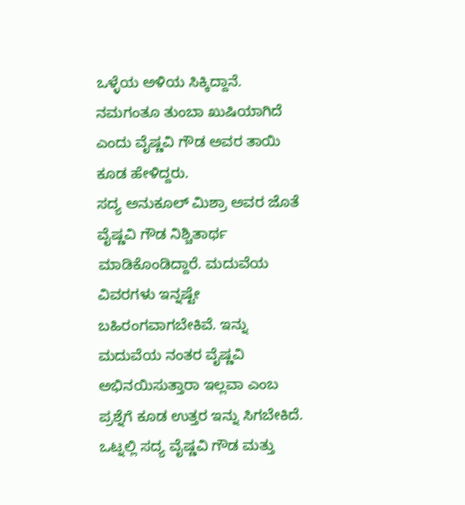ಒಳ್ಳೆಯ ಅಳಿಯ ಸಿಕ್ಕಿದ್ದಾನೆ. ನಮಗಂತೂ ತುಂಬಾ ಖುಷಿಯಾಗಿದೆ ಎಂದು ವೈಷ್ಣವಿ ಗೌಡ ಅವರ ತಾಯಿ ಕೂಡ ಹೇಳಿದ್ದರು.
ಸದ್ಯ ಅನುಕೂಲ್ ಮಿಶ್ರಾ ಅವರ ಜೊತೆ ವೈಷ್ಣವಿ ಗೌಡ ನಿಶ್ಚಿತಾರ್ಥ ಮಾಡಿಕೊಂಡಿದ್ದಾರೆ. ಮದುವೆಯ ವಿವರಗಳು ಇನ್ನಷ್ಟೇ ಬಹಿರಂಗವಾಗಬೇಕಿವೆ. ಇನ್ನು ಮದುವೆಯ ನಂತರ ವೈಷ್ಣವಿ ಅಭಿನಯಿಸುತ್ತಾರಾ ಇಲ್ಲವಾ ಎಂಬ ಪ್ರಶ್ನೆಗೆ ಕೂಡ ಉತ್ತರ ಇನ್ನು ಸಿಗಬೇಕಿದೆ. ಒಟ್ನಲ್ಲಿ ಸದ್ಯ ವೈಷ್ಣವಿ ಗೌಡ ಮತ್ತು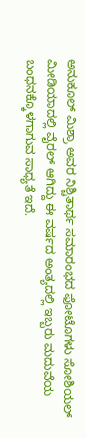ಅನುಕೂಲ್ ಮಿಶ್ರಾ ಅವರ ನಿಶ್ಚಿತಾರ್ಥ ಸಮಾರಂಭದ ಫೋಟೊಗಳು ಸೋಶಿಯಲ್ ಮೀಡಿಯಾದಲ್ಲಿ ವೈರಲ್ ಆಗಿದ್ದು ಈ ವರ್ಷದ ಅಂತ್ಯದಲ್ಲಿ ಇಬ್ಬರು ಮದುವೆಯ ಬಂಧನಕ್ಕೊಳಗಾಗುವ ಸಾಧ್ಯತೆ ಇದೆ.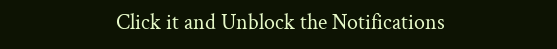Click it and Unblock the Notifications